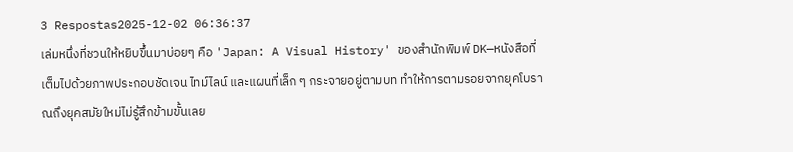3 Respostas2025-12-02 06:36:37
เล่มหนึ่งที่ชวนให้หยิบขึ้นมาบ่อยๆ คือ 'Japan: A Visual History' ของสำนักพิมพ์ DK—หนังสือที่เต็มไปด้วยภาพประกอบชัดเจน ไทม์ไลน์ และแผนที่เล็ก ๆ กระจายอยู่ตามบท ทำให้การตามรอยจากยุคโบราณถึงยุคสมัยใหม่ไม่รู้สึกข้ามขั้นเลย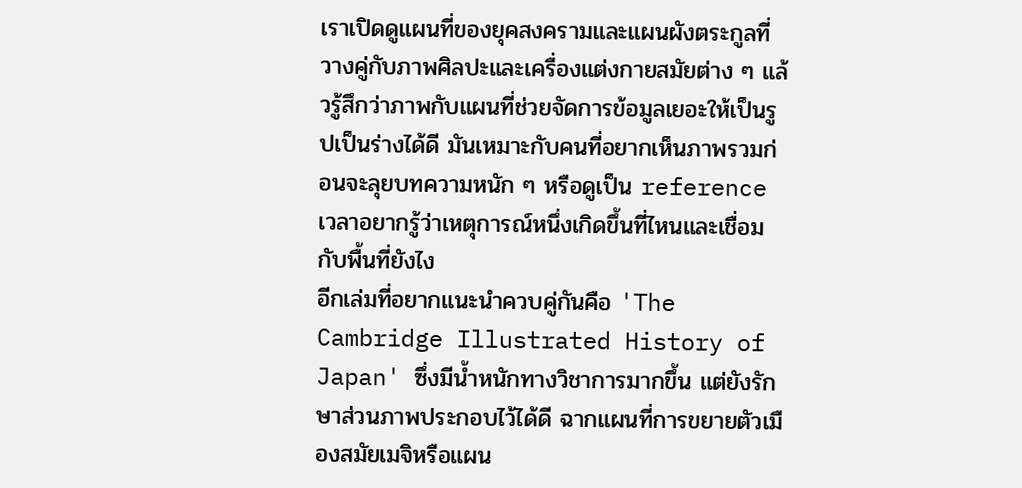เราเปิดดูแผนที่ของยุคสงครามและแผนผังตระกูลที่วางคู่กับภาพศิลปะและเครื่องแต่งกายสมัยต่าง ๆ แล้วรู้สึกว่าภาพกับแผนที่ช่วยจัดการข้อมูลเยอะให้เป็นรูปเป็นร่างได้ดี มันเหมาะกับคนที่อยากเห็นภาพรวมก่อนจะลุยบทความหนัก ๆ หรือดูเป็น reference เวลาอยากรู้ว่าเหตุการณ์หนึ่งเกิดขึ้นที่ไหนและเชื่อมกับพื้นที่ยังไง
อีกเล่มที่อยากแนะนำควบคู่กันคือ 'The Cambridge Illustrated History of Japan' ซึ่งมีน้ำหนักทางวิชาการมากขึ้น แต่ยังรักษาส่วนภาพประกอบไว้ได้ดี ฉากแผนที่การขยายตัวเมืองสมัยเมจิหรือแผน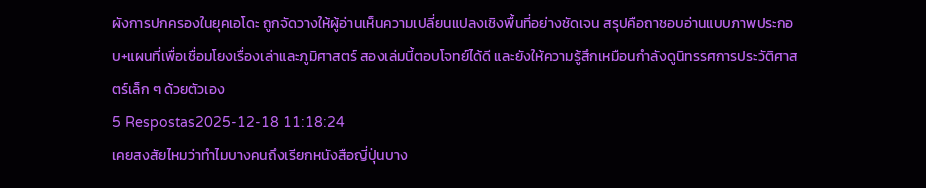ผังการปกครองในยุคเอโดะ ถูกจัดวางให้ผู้อ่านเห็นความเปลี่ยนแปลงเชิงพื้นที่อย่างชัดเจน สรุปคือถาชอบอ่านแบบภาพประกอบ+แผนที่เพื่อเชื่อมโยงเรื่องเล่าและภูมิศาสตร์ สองเล่มนี้ตอบโจทย์ได้ดี และยังให้ความรู้สึกเหมือนกำลังดูนิทรรศการประวัติศาสตร์เล็ก ๆ ด้วยตัวเอง
5 Respostas2025-12-18 11:18:24
เคยสงสัยไหมว่าทำไมบางคนถึงเรียกหนังสือญี่ปุ่นบาง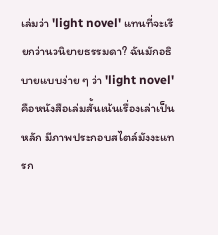เล่มว่า 'light novel' แทนที่จะเรียกว่านวนิยายธรรมดา? ฉันมักอธิบายแบบง่าย ๆ ว่า 'light novel' คือหนังสือเล่มสั้นเน้นเรื่องเล่าเป็นหลัก มีภาพประกอบสไตล์มังงะแทรก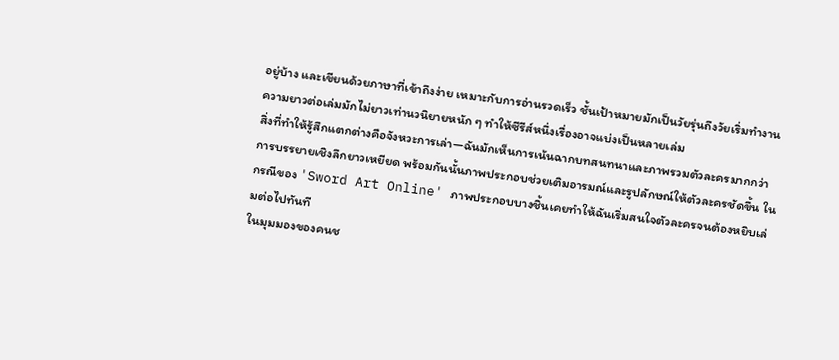อยู่บ้าง และเขียนด้วยภาษาที่เข้าถึงง่าย เหมาะกับการอ่านรวดเร็ว ชั้นเป้าหมายมักเป็นวัยรุ่นถึงวัยเริ่มทำงาน ความยาวต่อเล่มมักไม่ยาวเท่านวนิยายหนัก ๆ ทำให้ซีรีส์หนึ่งเรื่องอาจแบ่งเป็นหลายเล่ม
สิ่งที่ทำให้รู้สึกแตกต่างคือจังหวะการเล่า—ฉันมักเห็นการเน้นฉากบทสนทนาและภาพรวมตัวละครมากกว่าการบรรยายเชิงลึกยาวเหยียด พร้อมกันนั้นภาพประกอบช่วยเติมอารมณ์และรูปลักษณ์ให้ตัวละครชัดขึ้น ในกรณีของ 'Sword Art Online' ภาพประกอบบางชิ้นเคยทำให้ฉันเริ่มสนใจตัวละครจนต้องหยิบเล่มต่อไปทันที
ในมุมมองของคนช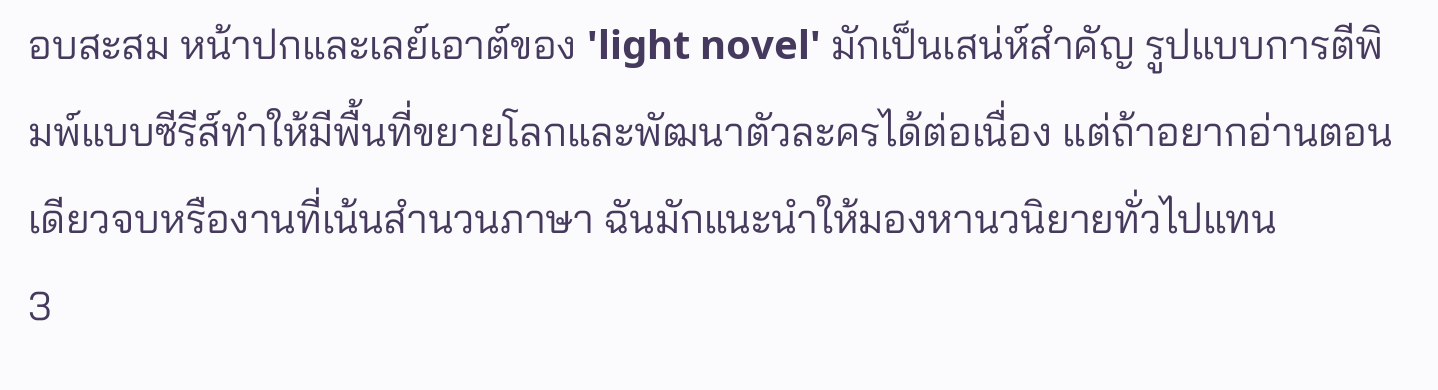อบสะสม หน้าปกและเลย์เอาต์ของ 'light novel' มักเป็นเสน่ห์สำคัญ รูปแบบการตีพิมพ์แบบซีรีส์ทำให้มีพื้นที่ขยายโลกและพัฒนาตัวละครได้ต่อเนื่อง แต่ถ้าอยากอ่านตอนเดียวจบหรืองานที่เน้นสำนวนภาษา ฉันมักแนะนำให้มองหานวนิยายทั่วไปแทน
3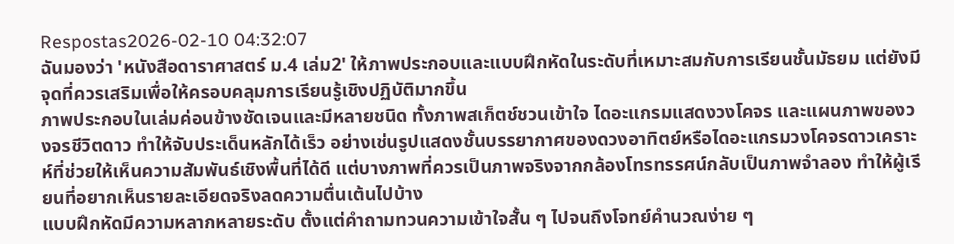Respostas2026-02-10 04:32:07
ฉันมองว่า 'หนังสือดาราศาสตร์ ม.4 เล่ม2' ให้ภาพประกอบและแบบฝึกหัดในระดับที่เหมาะสมกับการเรียนชั้นมัธยม แต่ยังมีจุดที่ควรเสริมเพื่อให้ครอบคลุมการเรียนรู้เชิงปฏิบัติมากขึ้น
ภาพประกอบในเล่มค่อนข้างชัดเจนและมีหลายชนิด ทั้งภาพสเก็ตช์ชวนเข้าใจ ไดอะแกรมแสดงวงโคจร และแผนภาพของวงจรชีวิตดาว ทำให้จับประเด็นหลักได้เร็ว อย่างเช่นรูปแสดงชั้นบรรยากาศของดวงอาทิตย์หรือไดอะแกรมวงโคจรดาวเคราะห์ที่ช่วยให้เห็นความสัมพันธ์เชิงพื้นที่ได้ดี แต่บางภาพที่ควรเป็นภาพจริงจากกล้องโทรทรรศน์กลับเป็นภาพจำลอง ทำให้ผู้เรียนที่อยากเห็นรายละเอียดจริงลดความตื่นเต้นไปบ้าง
แบบฝึกหัดมีความหลากหลายระดับ ตั้งแต่คำถามทวนความเข้าใจสั้น ๆ ไปจนถึงโจทย์คำนวณง่าย ๆ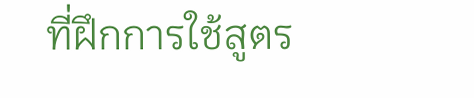ที่ฝึกการใช้สูตร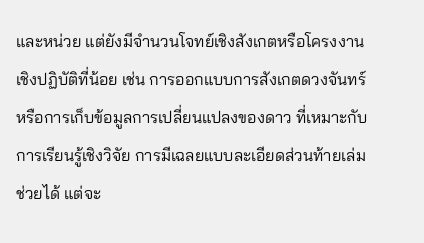และหน่วย แต่ยังมีจำนวนโจทย์เชิงสังเกตหรือโครงงานเชิงปฏิบัติที่น้อย เช่น การออกแบบการสังเกตดวงจันทร์หรือการเก็บข้อมูลการเปลี่ยนแปลงของดาว ที่เหมาะกับการเรียนรู้เชิงวิจัย การมีเฉลยแบบละเอียดส่วนท้ายเล่มช่วยได้ แต่จะ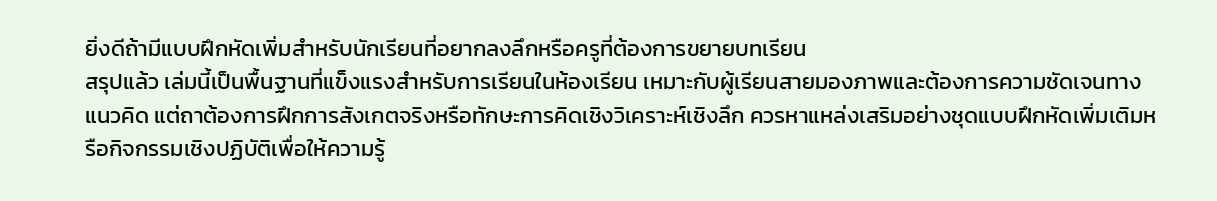ยิ่งดีถ้ามีแบบฝึกหัดเพิ่มสำหรับนักเรียนที่อยากลงลึกหรือครูที่ต้องการขยายบทเรียน
สรุปแล้ว เล่มนี้เป็นพื้นฐานที่แข็งแรงสำหรับการเรียนในห้องเรียน เหมาะกับผู้เรียนสายมองภาพและต้องการความชัดเจนทางแนวคิด แต่ถาต้องการฝึกการสังเกตจริงหรือทักษะการคิดเชิงวิเคราะห์เชิงลึก ควรหาแหล่งเสริมอย่างชุดแบบฝึกหัดเพิ่มเติมหรือกิจกรรมเชิงปฏิบัติเพื่อให้ความรู้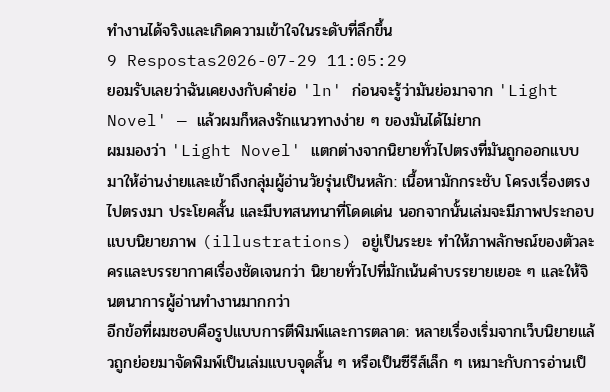ทำงานได้จริงและเกิดความเข้าใจในระดับที่ลึกขึ้น
9 Respostas2026-07-29 11:05:29
ยอมรับเลยว่าฉันเคยงงกับคำย่อ 'ln' ก่อนจะรู้ว่ามันย่อมาจาก 'Light Novel' — แล้วผมก็หลงรักแนวทางง่าย ๆ ของมันได้ไม่ยาก
ผมมองว่า 'Light Novel' แตกต่างจากนิยายทั่วไปตรงที่มันถูกออกแบบมาให้อ่านง่ายและเข้าถึงกลุ่มผู้อ่านวัยรุ่นเป็นหลัก: เนื้อหามักกระชับ โครงเรื่องตรงไปตรงมา ประโยคสั้น และมีบทสนทนาที่โดดเด่น นอกจากนั้นเล่มจะมีภาพประกอบแบบนิยายภาพ (illustrations) อยู่เป็นระยะ ทำให้ภาพลักษณ์ของตัวละครและบรรยากาศเรื่องชัดเจนกว่า นิยายทั่วไปที่มักเน้นคำบรรยายเยอะ ๆ และให้จินตนาการผู้อ่านทำงานมากกว่า
อีกข้อที่ผมชอบคือรูปแบบการตีพิมพ์และการตลาด: หลายเรื่องเริ่มจากเว็บนิยายแล้วถูกย่อยมาจัดพิมพ์เป็นเล่มแบบจุดสั้น ๆ หรือเป็นซีรีส์เล็ก ๆ เหมาะกับการอ่านเป็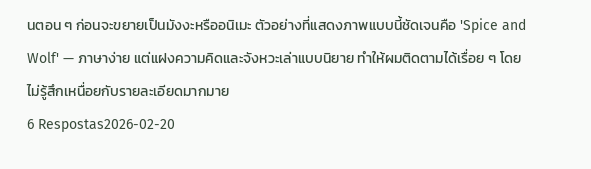นตอน ๆ ก่อนจะขยายเป็นมังงะหรืออนิเมะ ตัวอย่างที่แสดงภาพแบบนี้ชัดเจนคือ 'Spice and Wolf' — ภาษาง่าย แต่แฝงความคิดและจังหวะเล่าแบบนิยาย ทำให้ผมติดตามได้เรื่อย ๆ โดยไม่รู้สึกเหนื่อยกับรายละเอียดมากมาย
6 Respostas2026-02-20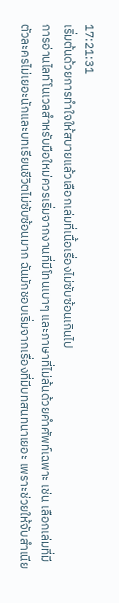17:21:31
เริ่มต้นด้วยการทำใจให้สบายแล้วเลือกเล่มที่เนื้อเรื่องไม่ซับซ้อนเกินไป
การอ่านไลท์โนเวลสำหรับมือใหม่ควรเริ่มจากงานที่มีโทนเบาๆ และภาษาที่ไม่ล้นด้วยคำศัพท์เฉพาะ เช่น เลือกเล่มที่มีตัวละครไม่เยอะนักและบทเรียนชีวิตไม่ซับซ้อนมาก ฉันมักชอบเริ่มจากเรื่องที่มีบทสนทนาเยอะ เพราะช่วยให้จับสำเนีย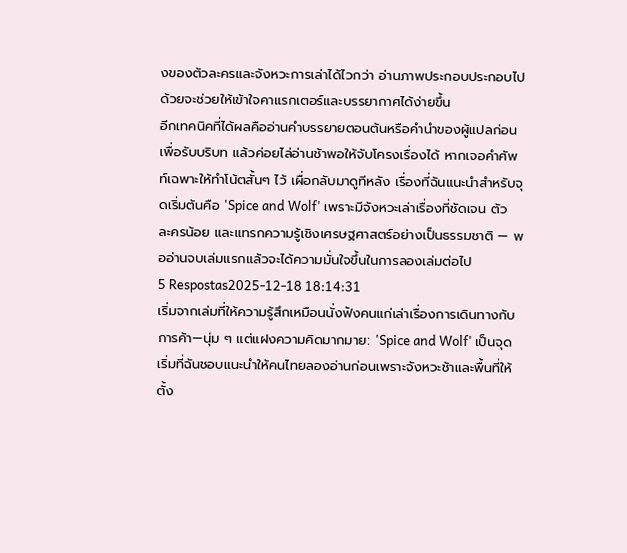งของตัวละครและจังหวะการเล่าได้ไวกว่า อ่านภาพประกอบประกอบไปด้วยจะช่วยให้เข้าใจคาแรกเตอร์และบรรยากาศได้ง่ายขึ้น
อีกเทคนิคที่ได้ผลคืออ่านคำบรรยายตอนต้นหรือคำนำของผู้แปลก่อนเพื่อรับบริบท แล้วค่อยไล่อ่านช้าพอให้จับโครงเรื่องได้ หากเจอคำศัพท์เฉพาะให้ทำโน้ตสั้นๆ ไว้ เผื่อกลับมาดูทีหลัง เรื่องที่ฉันแนะนำสำหรับจุดเริ่มต้นคือ 'Spice and Wolf' เพราะมีจังหวะเล่าเรื่องที่ชัดเจน ตัวละครน้อย และแทรกความรู้เชิงเศรษฐศาสตร์อย่างเป็นธรรมชาติ — พออ่านจบเล่มแรกแล้วจะได้ความมั่นใจขึ้นในการลองเล่มต่อไป
5 Respostas2025-12-18 18:14:31
เริ่มจากเล่มที่ให้ความรู้สึกเหมือนนั่งฟังคนแก่เล่าเรื่องการเดินทางกับการค้า—นุ่ม ๆ แต่แฝงความคิดมากมาย: 'Spice and Wolf' เป็นจุดเริ่มที่ฉันชอบแนะนำให้คนไทยลองอ่านก่อนเพราะจังหวะช้าและพื้นที่ให้ตั้ง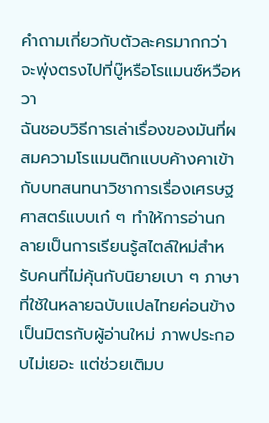คำถามเกี่ยวกับตัวละครมากกว่าจะพุ่งตรงไปที่บู๊หรือโรแมนซ์หวือหวา
ฉันชอบวิธีการเล่าเรื่องของมันที่ผสมความโรแมนติกแบบค้างคาเข้ากับบทสนทนาวิชาการเรื่องเศรษฐศาสตร์แบบเก๋ ๆ ทำให้การอ่านกลายเป็นการเรียนรู้สไตล์ใหม่สำหรับคนที่ไม่คุ้นกับนิยายเบา ๆ ภาษาที่ใช้ในหลายฉบับแปลไทยค่อนข้างเป็นมิตรกับผู้อ่านใหม่ ภาพประกอบไม่เยอะ แต่ช่วยเติมบ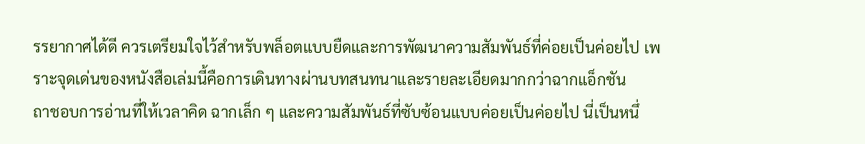รรยากาศได้ดี ควรเตรียมใจไว้สำหรับพล็อตแบบยืดและการพัฒนาความสัมพันธ์ที่ค่อยเป็นค่อยไป เพราะจุดเด่นของหนังสือเล่มนี้คือการเดินทางผ่านบทสนทนาและรายละเอียดมากกว่าฉากแอ็กชัน
ถาชอบการอ่านที่ให้เวลาคิด ฉากเล็ก ๆ และความสัมพันธ์ที่ซับซ้อนแบบค่อยเป็นค่อยไป นี่เป็นหนึ่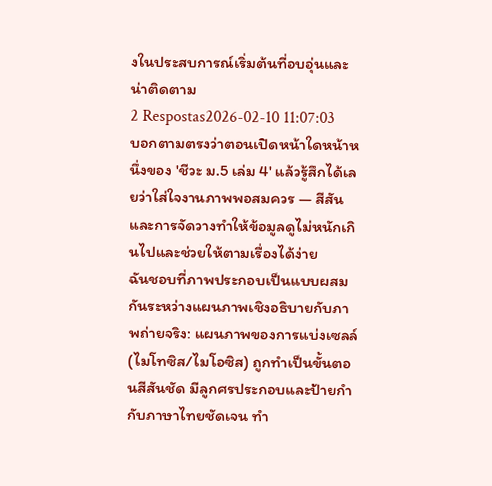งในประสบการณ์เริ่มต้นที่อบอุ่นและน่าติดตาม
2 Respostas2026-02-10 11:07:03
บอกตามตรงว่าตอนเปิดหน้าใดหน้าหนึ่งของ 'ชีวะ ม.5 เล่ม 4' แล้วรู้สึกได้เลยว่าใส่ใจงานภาพพอสมควร — สีสันและการจัดวางทำให้ข้อมูลดูไม่หนักเกินไปและช่วยให้ตามเรื่องได้ง่าย
ฉันชอบที่ภาพประกอบเป็นแบบผสมกันระหว่างแผนภาพเชิงอธิบายกับภาพถ่ายจริง: แผนภาพของการแบ่งเซลล์ (ไมโทซิส/ไมโอซิส) ถูกทำเป็นขั้นตอนสีสันชัด มีลูกศรประกอบและป้ายกำกับภาษาไทยชัดเจน ทำ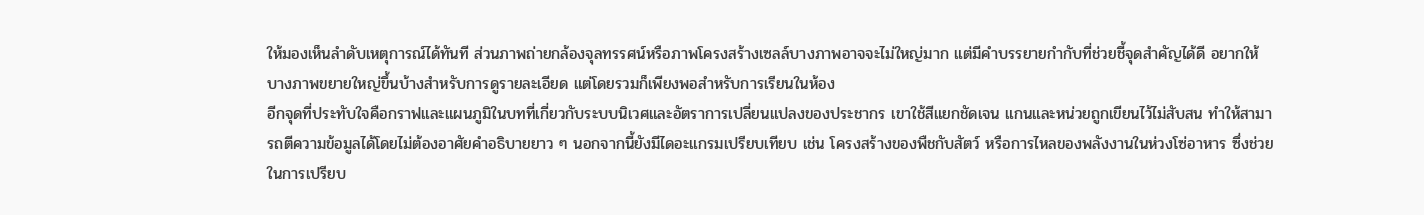ให้มองเห็นลำดับเหตุการณ์ได้ทันที ส่วนภาพถ่ายกล้องจุลทรรศน์หรือภาพโครงสร้างเซลล์บางภาพอาจจะไม่ใหญ่มาก แต่มีคำบรรยายกำกับที่ช่วยชี้จุดสำคัญได้ดี อยากให้บางภาพขยายใหญ่ขึ้นบ้างสำหรับการดูรายละเอียด แต่โดยรวมก็เพียงพอสำหรับการเรียนในห้อง
อีกจุดที่ประทับใจคือกราฟและแผนภูมิในบทที่เกี่ยวกับระบบนิเวศและอัตราการเปลี่ยนแปลงของประชากร เขาใช้สีแยกชัดเจน แกนและหน่วยถูกเขียนไว้ไม่สับสน ทำให้สามารถตีความข้อมูลได้โดยไม่ต้องอาศัยคำอธิบายยาว ๆ นอกจากนี้ยังมีไดอะแกรมเปรียบเทียบ เช่น โครงสร้างของพืชกับสัตว์ หรือการไหลของพลังงานในห่วงโซ่อาหาร ซึ่งช่วยในการเปรียบ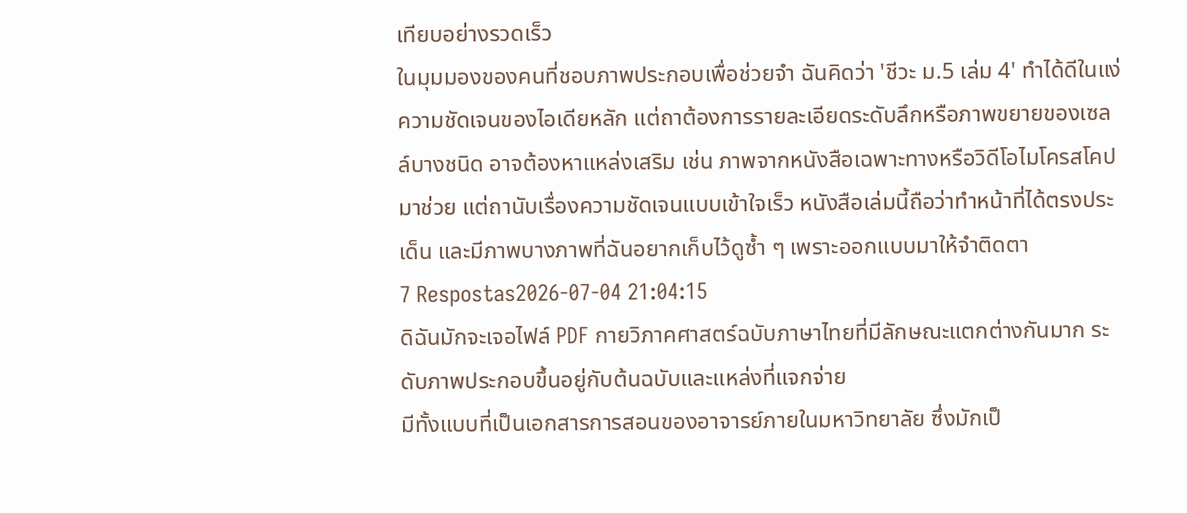เทียบอย่างรวดเร็ว
ในมุมมองของคนที่ชอบภาพประกอบเพื่อช่วยจำ ฉันคิดว่า 'ชีวะ ม.5 เล่ม 4' ทำได้ดีในแง่ความชัดเจนของไอเดียหลัก แต่ถาต้องการรายละเอียดระดับลึกหรือภาพขยายของเซลล์บางชนิด อาจต้องหาแหล่งเสริม เช่น ภาพจากหนังสือเฉพาะทางหรือวิดีโอไมโครสโคปมาช่วย แต่ถานับเรื่องความชัดเจนแบบเข้าใจเร็ว หนังสือเล่มนี้ถือว่าทำหน้าที่ได้ตรงประเด็น และมีภาพบางภาพที่ฉันอยากเก็บไว้ดูซ้ำ ๆ เพราะออกแบบมาให้จำติดตา
7 Respostas2026-07-04 21:04:15
ดิฉันมักจะเจอไฟล์ PDF กายวิภาคศาสตร์ฉบับภาษาไทยที่มีลักษณะแตกต่างกันมาก ระดับภาพประกอบขึ้นอยู่กับต้นฉบับและแหล่งที่แจกจ่าย
มีทั้งแบบที่เป็นเอกสารการสอนของอาจารย์ภายในมหาวิทยาลัย ซึ่งมักเป็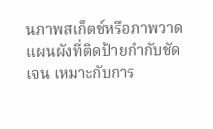นภาพสเก็ตช์หรือภาพวาดแผนผังที่ติดป้ายกำกับชัดเจน เหมาะกับการ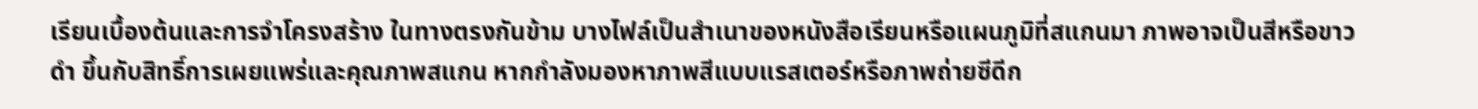เรียนเบื้องต้นและการจำโครงสร้าง ในทางตรงกันข้าม บางไฟล์เป็นสำเนาของหนังสือเรียนหรือแผนภูมิที่สแกนมา ภาพอาจเป็นสีหรือขาวดำ ขึ้นกับสิทธิ์การเผยแพร่และคุณภาพสแกน หากกำลังมองหาภาพสีแบบแรสเตอร์หรือภาพถ่ายซีดีก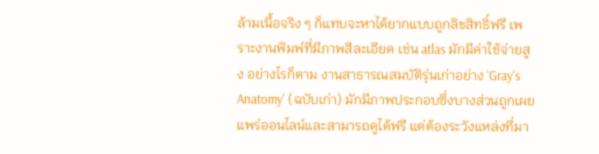ล้ามเนื้อจริง ๆ ก็แทบจะหาได้ยากแบบถูกลิขสิทธิ์ฟรี เพราะงานพิมพ์ที่มีภาพสีละเอียด เช่น atlas มักมีค่าใช้จ่ายสูง อย่างไรก็ตาม งานสาธารณสมบัติรุ่นเก่าอย่าง 'Gray's Anatomy' (ฉบับเก่า) มักมีภาพประกอบซึ่งบางส่วนถูกเผยแพร่ออนไลน์และสามารถดูได้ฟรี แต่ต้องระวังแหล่งที่มา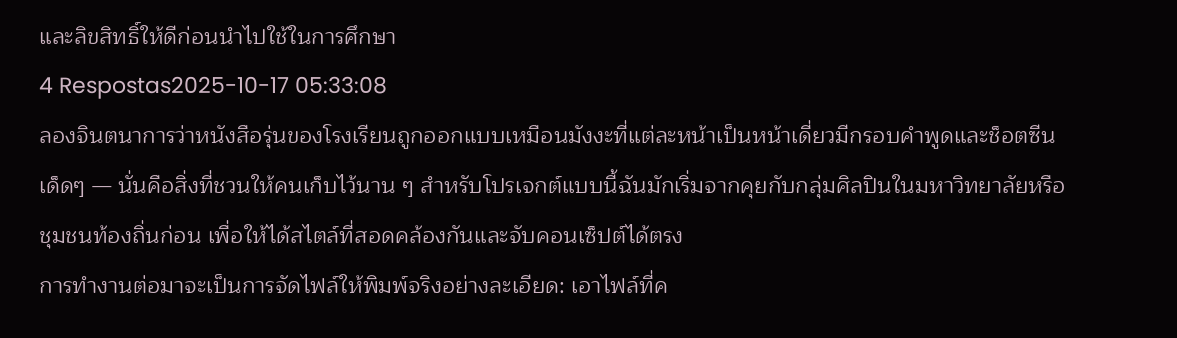และลิขสิทธิ์ให้ดีก่อนนำไปใช้ในการศึกษา
4 Respostas2025-10-17 05:33:08
ลองจินตนาการว่าหนังสือรุ่นของโรงเรียนถูกออกแบบเหมือนมังงะที่แต่ละหน้าเป็นหน้าเดี่ยวมีกรอบคำพูดและช็อตซีนเด็ดๆ — นั่นคือสิ่งที่ชวนให้คนเก็บไว้นาน ๆ สำหรับโปรเจกต์แบบนี้ฉันมักเริ่มจากคุยกับกลุ่มศิลปินในมหาวิทยาลัยหรือชุมชนท้องถิ่นก่อน เพื่อให้ได้สไตล์ที่สอดคล้องกันและจับคอนเซ็ปต์ได้ตรง
การทำงานต่อมาจะเป็นการจัดไฟล์ให้พิมพ์จริงอย่างละเอียด: เอาไฟล์ที่ค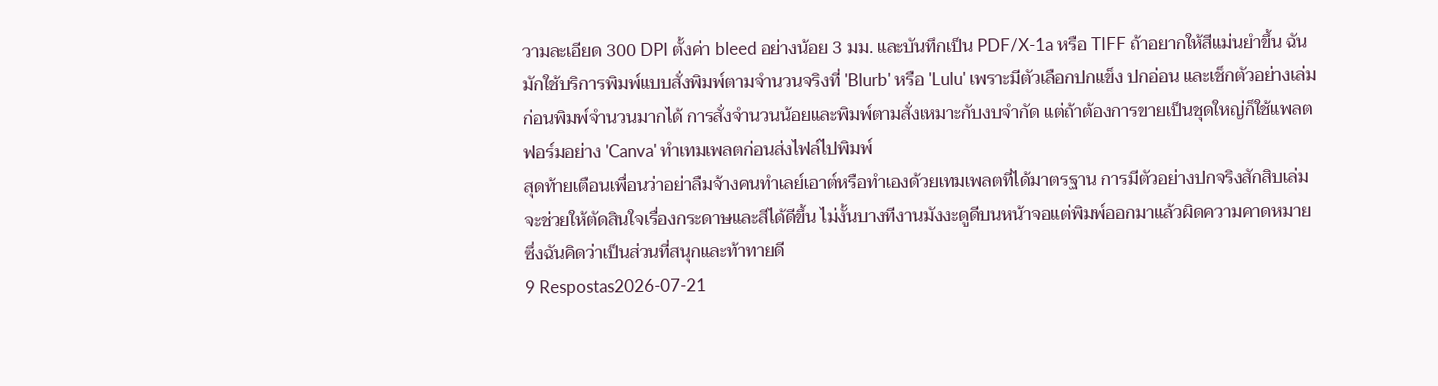วามละเอียด 300 DPI ตั้งค่า bleed อย่างน้อย 3 มม. และบันทึกเป็น PDF/X-1a หรือ TIFF ถ้าอยากให้สีแม่นยำขึ้น ฉันมักใช้บริการพิมพ์แบบสั่งพิมพ์ตามจำนวนจริงที่ 'Blurb' หรือ 'Lulu' เพราะมีตัวเลือกปกแข็ง ปกอ่อน และเช็กตัวอย่างเล่มก่อนพิมพ์จำนวนมากได้ การสั่งจำนวนน้อยและพิมพ์ตามสั่งเหมาะกับงบจำกัด แต่ถ้าต้องการขายเป็นชุดใหญ่ก็ใช้แพลตฟอร์มอย่าง 'Canva' ทำเทมเพลตก่อนส่งไฟล์ไปพิมพ์
สุดท้ายเตือนเพื่อนว่าอย่าลืมจ้างคนทำเลย์เอาต์หรือทำเองด้วยเทมเพลตที่ได้มาตรฐาน การมีตัวอย่างปกจริงสักสิบเล่มจะช่วยให้ตัดสินใจเรื่องกระดาษและสีได้ดีขึ้น ไม่งั้นบางทีงานมังงะดูดีบนหน้าจอแต่พิมพ์ออกมาแล้วผิดความคาดหมาย ซึ่งฉันคิดว่าเป็นส่วนที่สนุกและท้าทายดี
9 Respostas2026-07-21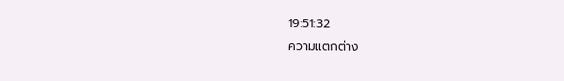19:51:32
ความแตกต่าง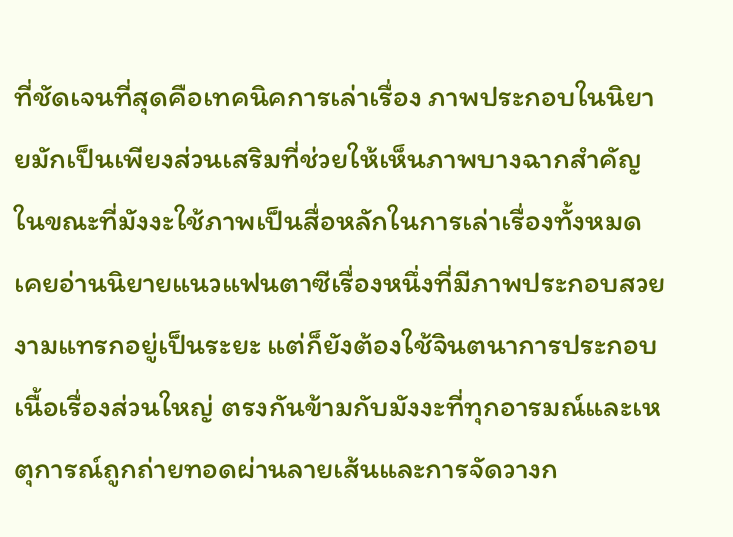ที่ชัดเจนที่สุดคือเทคนิคการเล่าเรื่อง ภาพประกอบในนิยายมักเป็นเพียงส่วนเสริมที่ช่วยให้เห็นภาพบางฉากสำคัญ ในขณะที่มังงะใช้ภาพเป็นสื่อหลักในการเล่าเรื่องทั้งหมด
เคยอ่านนิยายแนวแฟนตาซีเรื่องหนึ่งที่มีภาพประกอบสวยงามแทรกอยู่เป็นระยะ แต่ก็ยังต้องใช้จินตนาการประกอบเนื้อเรื่องส่วนใหญ่ ตรงกันข้ามกับมังงะที่ทุกอารมณ์และเหตุการณ์ถูกถ่ายทอดผ่านลายเส้นและการจัดวางก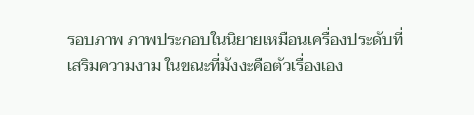รอบภาพ ภาพประกอบในนิยายเหมือนเครื่องประดับที่เสริมความงาม ในขณะที่มังงะคือตัวเรื่องเอง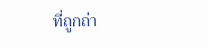ที่ถูกถ่า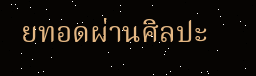ยทอดผ่านศิลปะ